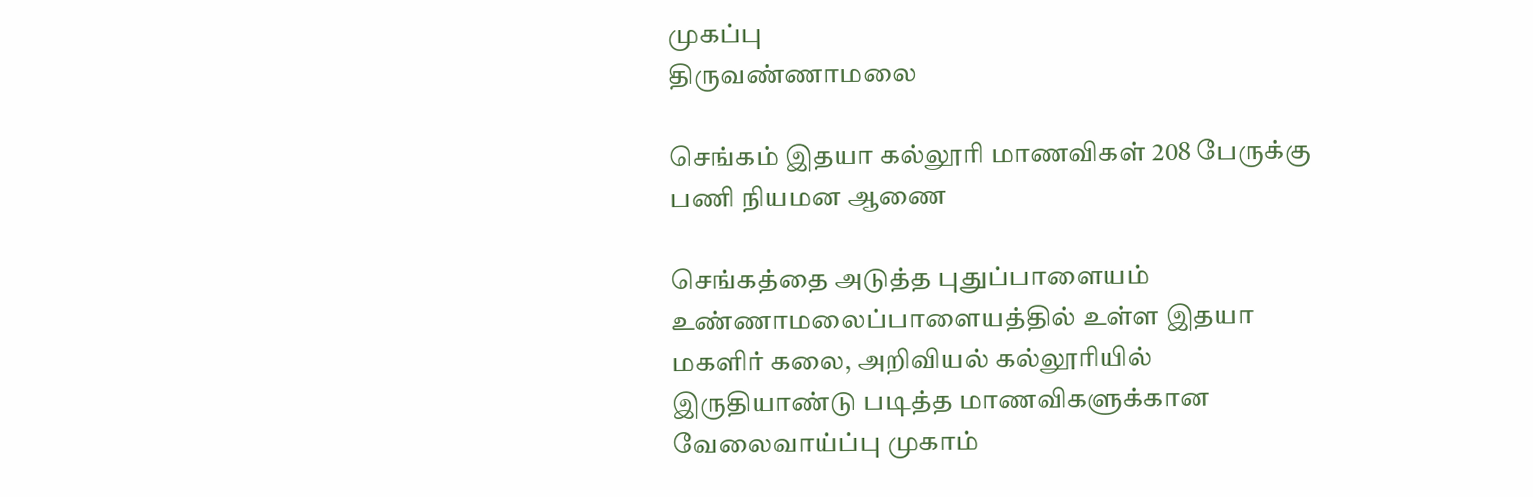முகப்பு
திருவண்ணாமலை

செங்கம் இதயா கல்லூரி மாணவிகள் 208 பேருக்கு பணி நியமன ஆணை

செங்கத்தை அடுத்த புதுப்பாளையம் உண்ணாமலைப்பாளையத்தில் உள்ள இதயா மகளிர் கலை, அறிவியல் கல்லூரியில் இருதியாண்டு படித்த மாணவிகளுக்கான வேலைவாய்ப்பு முகாம்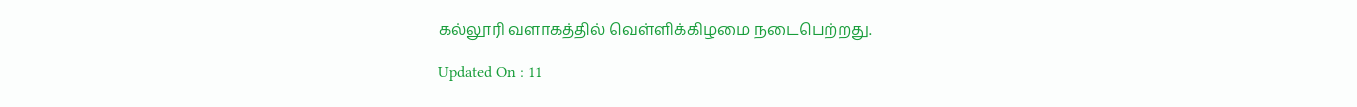கல்லூரி வளாகத்தில் வெள்ளிக்கிழமை நடைபெற்றது.

Updated On : 11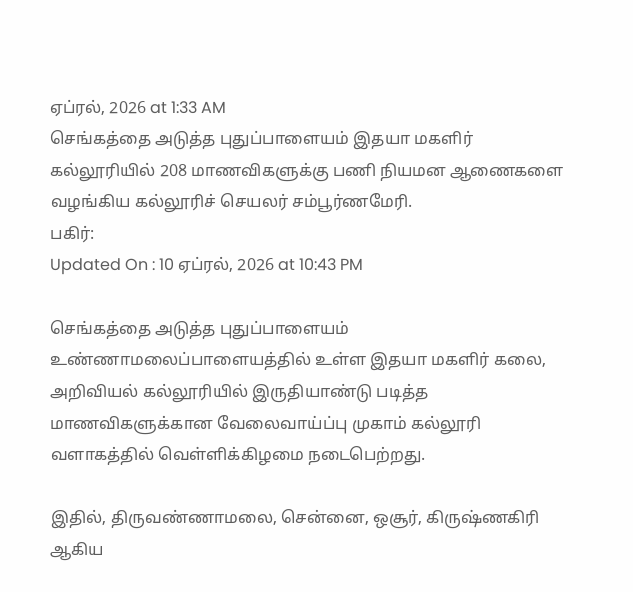ஏப்ரல், 2026 at 1:33 AM
செங்கத்தை அடுத்த புதுப்பாளையம் இதயா மகளிர் கல்லூரியில் 208 மாணவிகளுக்கு பணி நியமன ஆணைகளை வழங்கிய கல்லூரிச் செயலர் சம்பூர்ணமேரி.
பகிர்:
Updated On : 10 ஏப்ரல், 2026 at 10:43 PM

செங்கத்தை அடுத்த புதுப்பாளையம் உண்ணாமலைப்பாளையத்தில் உள்ள இதயா மகளிர் கலை, அறிவியல் கல்லூரியில் இருதியாண்டு படித்த மாணவிகளுக்கான வேலைவாய்ப்பு முகாம் கல்லூரி வளாகத்தில் வெள்ளிக்கிழமை நடைபெற்றது.

இதில், திருவண்ணாமலை, சென்னை, ஒசூர், கிருஷ்ணகிரி ஆகிய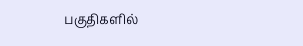பகுதிகளில்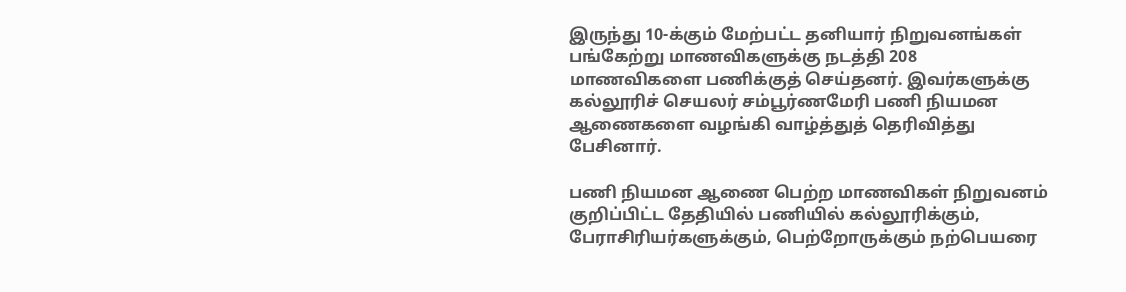இருந்து 10-க்கும் மேற்பட்ட தனியார் நிறுவனங்கள் பங்கேற்று மாணவிகளுக்கு நடத்தி 208 மாணவிகளை பணிக்குத் செய்தனர். இவர்களுக்கு கல்லூரிச் செயலர் சம்பூர்ணமேரி பணி நியமன ஆணைகளை வழங்கி வாழ்த்துத் தெரிவித்து பேசினார்.

பணி நியமன ஆணை பெற்ற மாணவிகள் நிறுவனம் குறிப்பிட்ட தேதியில் பணியில் கல்லூரிக்கும், பேராசிரியர்களுக்கும், பெற்றோருக்கும் நற்பெயரை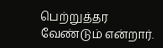பெற்றுத்தர வேண்டும் என்றார்.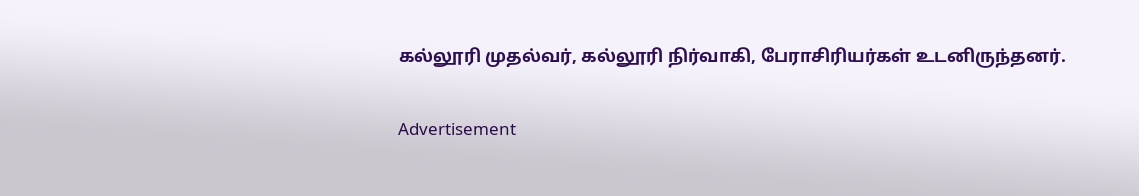கல்லூரி முதல்வர், கல்லூரி நிர்வாகி, பேராசிரியர்கள் உடனிருந்தனர்.

Advertisement